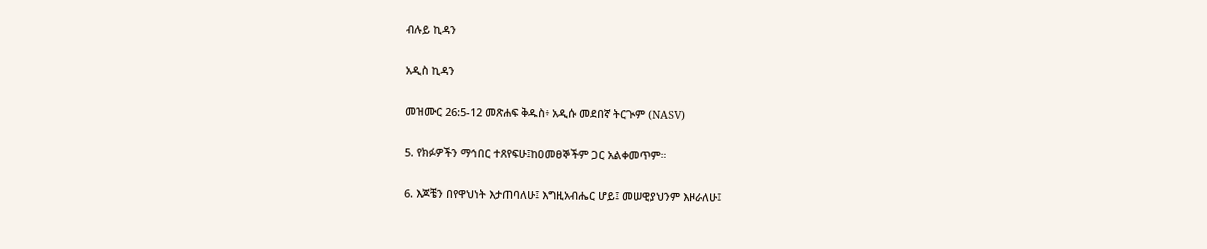ብሉይ ኪዳን

አዲስ ኪዳን

መዝሙር 26:5-12 መጽሐፍ ቅዱስ፥ አዲሱ መደበኛ ትርጒም (NASV)

5. የክፉዎችን ማኅበር ተጸየፍሁ፤ከዐመፀኞችም ጋር አልቀመጥም።

6. እጆቼን በየዋህነት እታጠባለሁ፤ እግዚአብሔር ሆይ፤ መሠዊያህንም እዞራለሁ፤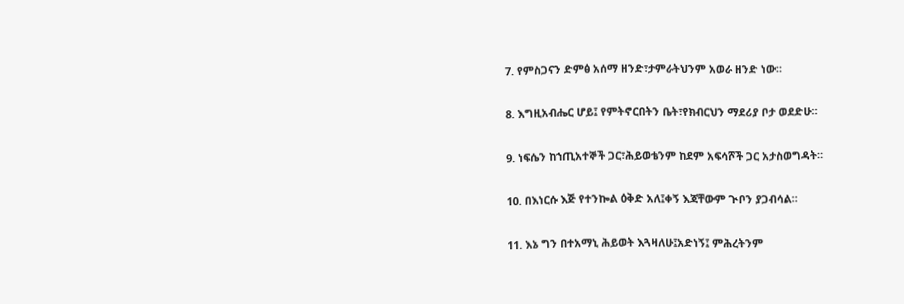7. የምስጋናን ድምፅ አሰማ ዘንድ፣ታምራትህንም አወራ ዘንድ ነው።

8. እግዚአብሔር ሆይ፤ የምትኖርበትን ቤት፣የክብርህን ማደሪያ ቦታ ወደድሁ።

9. ነፍሴን ከኀጢአተኞች ጋር፣ሕይወቴንም ከደም አፍሳሾች ጋር አታስወግዳት።

10. በእነርሱ እጅ የተንኰል ዕቅድ አለ፤ቀኝ እጃቸውም ጒቦን ያጋብሳል።

11. እኔ ግን በተአማኒ ሕይወት እጓዛለሁ፤አድነኝ፤ ምሕረትንም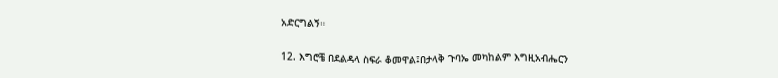አድርግልኝ።

12. እግሮቼ በደልዳላ ስፍራ ቆመዋል፤በታላቅ ጉባኤ መካከልም እግዚአብሔርን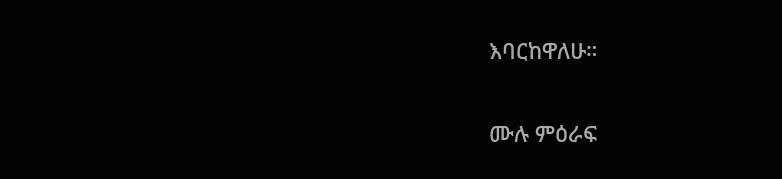እባርከዋለሁ።

ሙሉ ምዕራፍ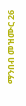ማንበብ መዝሙር 26